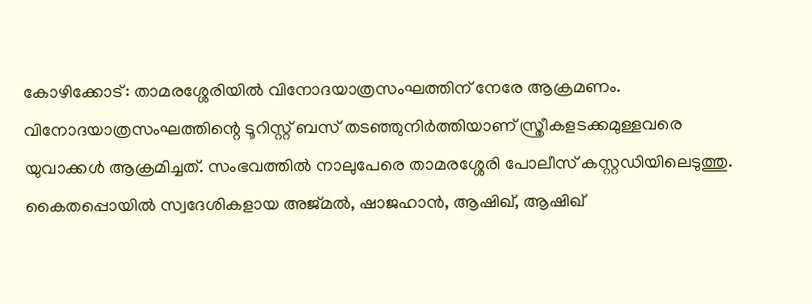കോഴിക്കോട്: താമരശ്ശേരിയിൽ വിനോദയാത്രസംഘത്തിന് നേരേ ആക്രമണം. വിനോദയാത്രസംഘത്തിന്റെ ടൂറിസ്റ്റ് ബസ് തടഞ്ഞുനിർത്തിയാണ് സ്ത്രീകളടക്കമുള്ളവരെ യുവാക്കൾ ആക്രമിച്ചത്. സംഭവത്തിൽ നാലുപേരെ താമരശ്ശേരി പോലീസ് കസ്റ്റഡിയിലെടുത്തു. കൈതപ്പൊയിൽ സ്വദേശികളായ അജ്മൽ, ഷാജഹാൻ, ആഷിഖ്, ആഷിഖ്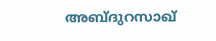അബ്ദുറസാഖ്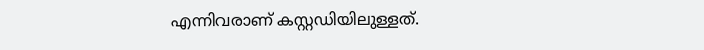എന്നിവരാണ് കസ്റ്റഡിയിലുള്ളത്.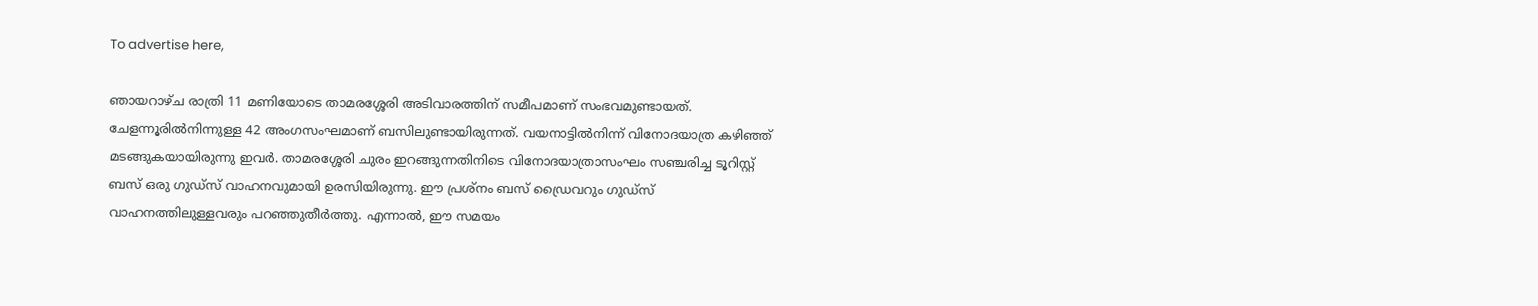To advertise here,

ഞായറാഴ്ച രാത്രി 11 മണിയോടെ താമരശ്ശേരി അടിവാരത്തിന് സമീപമാണ് സംഭവമുണ്ടായത്. ചേളന്നൂരിൽനിന്നുള്ള 42 അംഗസംഘമാണ് ബസിലുണ്ടായിരുന്നത്. വയനാട്ടിൽനിന്ന് വിനോദയാത്ര കഴിഞ്ഞ് മടങ്ങുകയായിരുന്നു ഇവർ. താമരശ്ശേരി ചുരം ഇറങ്ങുന്നതിനിടെ വിനോദയാത്രാസംഘം സഞ്ചരിച്ച ടൂറിസ്റ്റ് ബസ് ഒരു ഗുഡ്‌സ് വാഹനവുമായി ഉരസിയിരുന്നു. ഈ പ്രശ്‌നം ബസ് ഡ്രൈവറും ഗുഡ്‌സ് വാഹനത്തിലുള്ളവരും പറഞ്ഞുതീർത്തു. എന്നാൽ, ഈ സമയം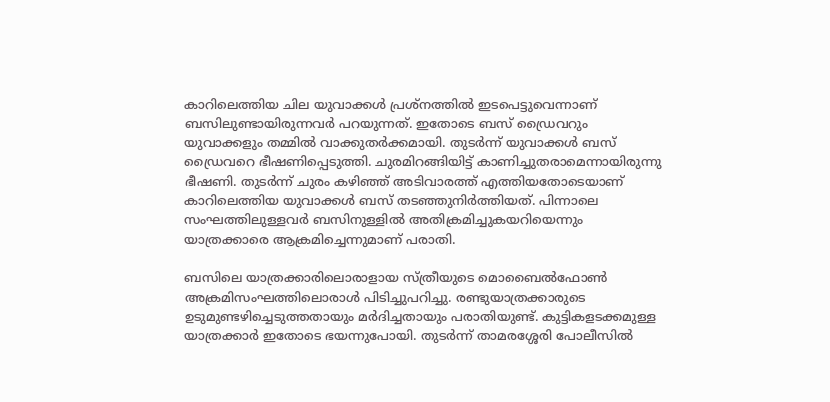കാറിലെത്തിയ ചില യുവാക്കൾ പ്രശ്‌നത്തിൽ ഇടപെട്ടുവെന്നാണ് ബസിലുണ്ടായിരുന്നവർ പറയുന്നത്. ഇതോടെ ബസ് ഡ്രൈവറും യുവാക്കളും തമ്മിൽ വാക്കുതർക്കമായി. തുടർന്ന് യുവാക്കൾ ബസ് ഡ്രൈവറെ ഭീഷണിപ്പെടുത്തി. ചുരമിറങ്ങിയിട്ട് കാണിച്ചുതരാമെന്നായിരുന്നു ഭീഷണി. തുടർന്ന് ചുരം കഴിഞ്ഞ് അടിവാരത്ത് എത്തിയതോടെയാണ് കാറിലെത്തിയ യുവാക്കൾ ബസ് തടഞ്ഞുനിർത്തിയത്. പിന്നാലെ സംഘത്തിലുള്ളവർ ബസിനുള്ളിൽ അതിക്രമിച്ചുകയറിയെന്നും യാത്രക്കാരെ ആക്രമിച്ചെന്നുമാണ് പരാതി.

ബസിലെ യാത്രക്കാരിലൊരാളായ സ്ത്രീയുടെ മൊബൈൽഫോൺ അക്രമിസംഘത്തിലൊരാൾ പിടിച്ചുപറിച്ചു. രണ്ടുയാത്രക്കാരുടെ ഉടുമുണ്ടഴിച്ചെടുത്തതായും മർദിച്ചതായും പരാതിയുണ്ട്. കുട്ടികളടക്കമുള്ള യാത്രക്കാർ ഇതോടെ ഭയന്നുപോയി. തുടർന്ന് താമരശ്ശേരി പോലീസിൽ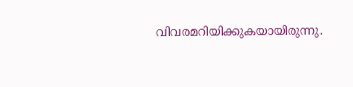വിവരമറിയിക്കുകയായിരുന്നു.